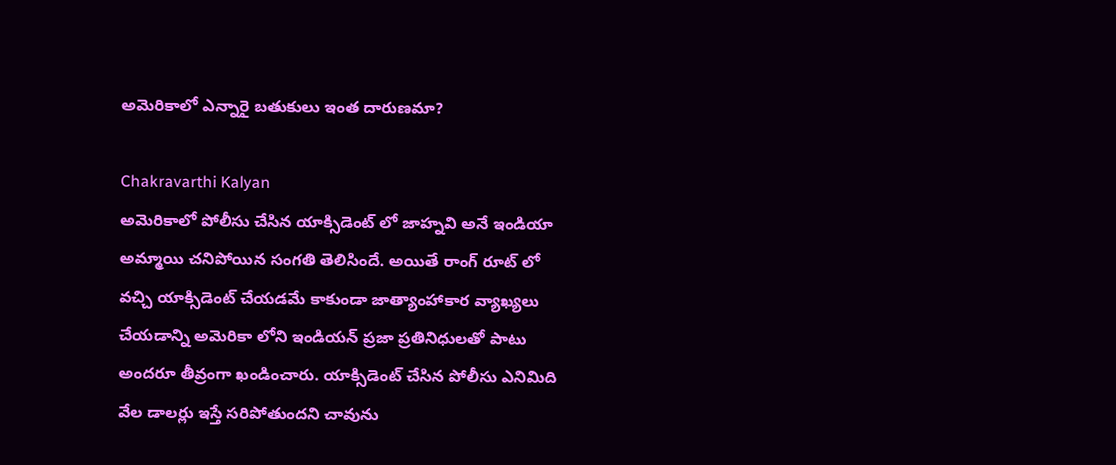అమెరికాలో ఎన్నారై బతుకులు ఇంత దారుణమా?

Chakravarthi Kalyan
అమెరికాలో పోలీసు చేసిన యాక్సిడెంట్ లో జాహ్నవి అనే ఇండియా అమ్మాయి చనిపోయిన సంగతి తెలిసిందే. అయితే రాంగ్ రూట్ లో వచ్చి యాక్సిడెంట్ చేయడమే కాకుండా జాత్యాంహాకార వ్యాఖ్యలు చేయడాన్ని అమెరికా లోని ఇండియన్ ప్రజా ప్రతినిధులతో పాటు అందరూ తీవ్రంగా ఖండించారు. యాక్సిడెంట్ చేసిన పోలీసు ఎనిమిది వేల డాలర్లు ఇస్తే సరిపోతుందని చావును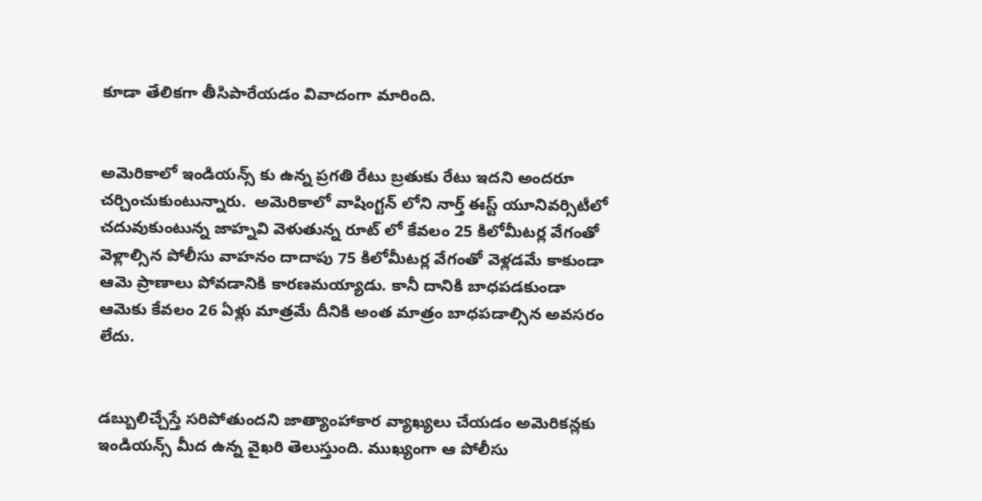కూడా తేలికగా తీసిపారేయడం వివాదంగా మారింది.


అమెరికాలో ఇండియన్స్ కు ఉన్న ప్రగతి రేటు బ్రతుకు రేటు ఇదని అందరూ చర్చించుకుంటున్నారు.  అమెరికాలో వాషింగ్టన్ లోని నార్త్ ఈస్ట్ యూనివర్సిటీలో చదువుకుంటున్న జాహ్నవి వెళుతున్న రూట్ లో కేవలం 25 కిలోమీటర్ల వేగంతో వెళ్లాల్సిన పోలీసు వాహనం దాదాపు 75 కిలోమీటర్ల వేగంతో వెళ్లడమే కాకుండా ఆమె ప్రాణాలు పోవడానికి కారణమయ్యాడు. కానీ దానికి బాధపడకుండా ఆమెకు కేవలం 26 ఏళ్లు మాత్రమే దీనికి అంత మాత్రం బాధపడాల్సిన అవసరం లేదు.


డబ్బులిచ్చేస్తే సరిపోతుందని జాత్యాంహాకార వ్యాఖ్యలు చేయడం అమెరికన్లకు ఇండియన్స్ మీద ఉన్న వైఖరి తెలుస్తుంది. ముఖ్యంగా ఆ పోలీసు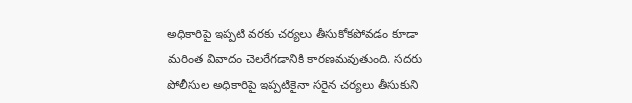అధికారిపై ఇప్పటి వరకు చర్యలు తీసుకోకపోవడం కూడా మరింత వివాదం చెలరేగడానికి కారణమవుతుంది. సదరు పోలీసుల అధికారిపై ఇప్పటికైనా సరైన చర్యలు తీసుకుని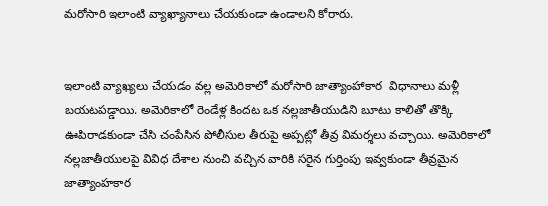మరోసారి ఇలాంటి వ్యాఖ్యానాలు చేయకుండా ఉండాలని కోరారు.


ఇలాంటి వ్యాఖ్యలు చేయడం వల్ల అమెరికాలో మరోసారి జాత్యాంహాకార  విధానాలు మళ్లీ బయటపడ్డాయి. అమెరికాలో రెండేళ్ల కిందట ఒక నల్లజాతీయుడిని బూటు కాలితో తొక్కి ఊపిరాడకుండా చేసి చంపేసిన పోలీసుల తీరుపై అప్పట్లో తీవ్ర విమర్శలు వచ్చాయి. అమెరికాలో నల్లజాతీయులపై వివిధ దేశాల నుంచి వచ్చిన వారికి సరైన గుర్తింపు ఇవ్వకుండా తీవ్రమైన జాత్యాంహకార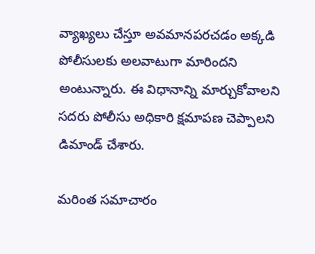వ్యాఖ్యలు చేస్తూ అవమానపరచడం అక్కడి పోలీసులకు అలవాటుగా మారిందని అంటున్నారు. ఈ విధానాన్ని మార్చుకోవాలని సదరు పోలీసు అధికారి క్షమాపణ చెప్పాలని డిమాండ్ చేశారు.

మరింత సమాచారం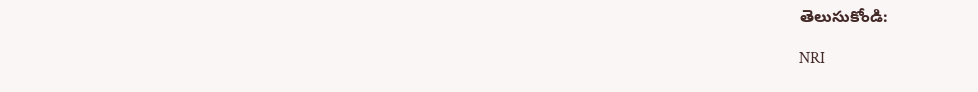తెలుసుకోండి:

NRI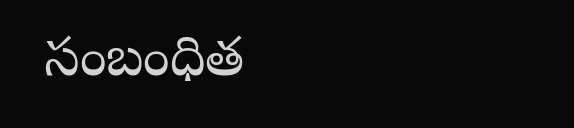సంబంధిత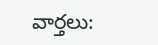వార్తలు: